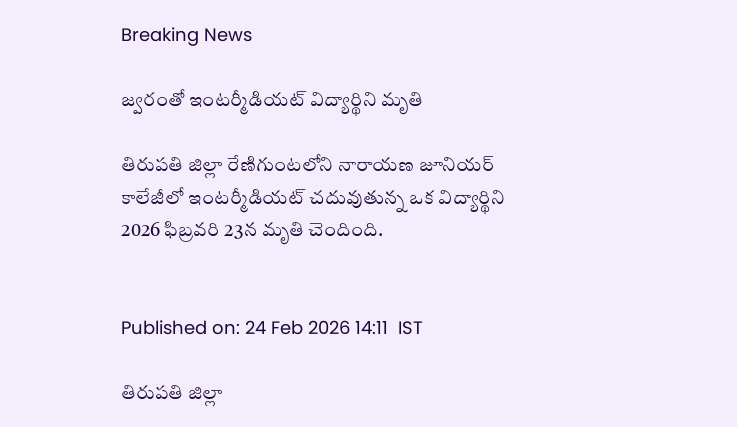Breaking News

జ్వరంతో ఇంటర్మీడియట్ విద్యార్థిని మృతి

తిరుపతి జిల్లా రేణిగుంటలోని నారాయణ జూనియర్ కాలేజీలో ఇంటర్మీడియట్ చదువుతున్న ఒక విద్యార్థిని 2026 ఫిబ్రవరి 23న మృతి చెందింది.


Published on: 24 Feb 2026 14:11  IST

తిరుపతి జిల్లా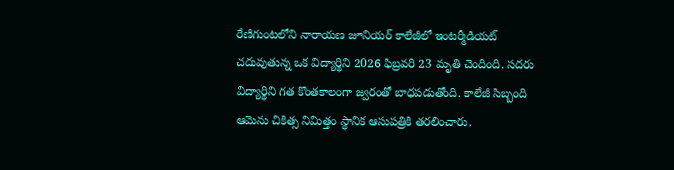రేణిగుంటలోని నారాయణ జూనియర్ కాలేజీలో ఇంటర్మీడియట్ చదువుతున్న ఒక విద్యార్థిని 2026 ఫిబ్రవరి 23 మృతి చెందింది. సదరు విద్యార్థిని గత కొంతకాలంగా జ్వరంతో బాధపడుతోంది. కాలేజీ సిబ్బంది ఆమెను చికిత్స నిమిత్తం స్థానిక ఆసుపత్రికి తరలించారు.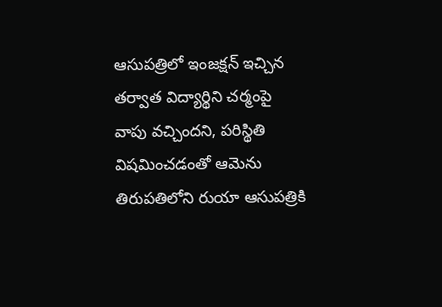ఆసుపత్రిలో ఇంజక్షన్ ఇచ్చిన తర్వాత విద్యార్థిని చర్మంపై వాపు వచ్చిందని, పరిస్థితి విషమించడంతో ఆమెను తిరుపతిలోని రుయా ఆసుపత్రికి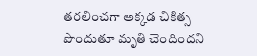తరలించగా అక్కడ చికిత్స పొందుతూ మృతి చెందిందని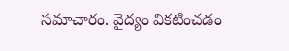సమాచారం. వైద్యం వికటించడం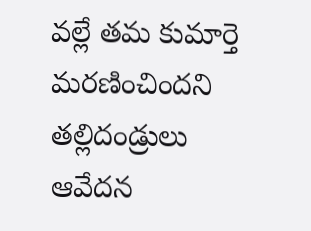వల్లే తమ కుమార్తె మరణించిందని తల్లిదండ్రులు ఆవేదన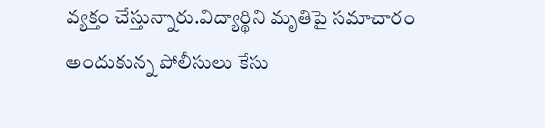వ్యక్తం చేస్తున్నారు.విద్యార్థిని మృతిపై సమాచారం అందుకున్న పోలీసులు కేసు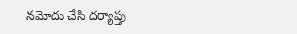నమోదు చేసి దర్యాప్తు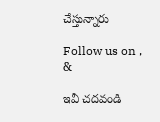చేస్తున్నారు

Follow us on , &

ఇవీ చదవండి